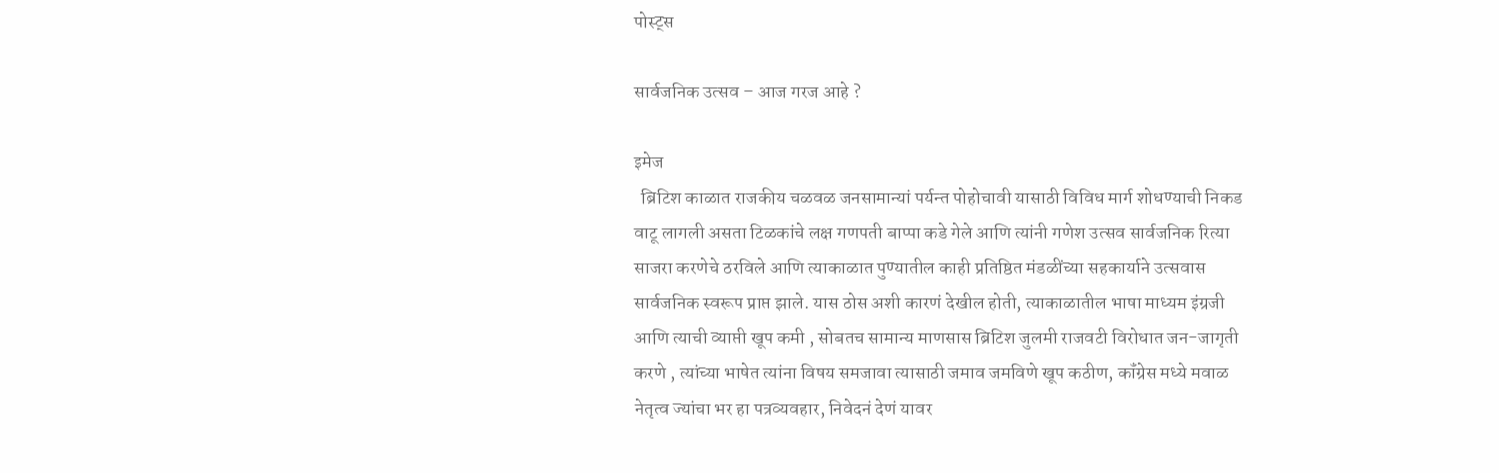पोस्ट्स

सार्वजनिक उत्सव – आज गरज आहे ?

इमेज
  ब्रिटिश काळात राजकीय चळवळ जनसामान्यां पर्यन्त पोहोचावी यासाठी विविध मार्ग शोधण्याची निकड वाटू लागली असता टिळकांचे लक्ष गणपती बाप्पा कडे गेले आणि त्यांनी गणेश उत्सव सार्वजनिक रित्या साजरा करणेचे ठरविले आणि त्याकाळात पुण्यातील काही प्रतिष्ठित मंडळींच्या सहकार्याने उत्सवास सार्वजनिक स्वरूप प्राप्त झाले. यास ठोस अशी कारणं देखील होती, त्याकाळातील भाषा माध्यम इंग्रजी आणि त्याची व्याप्ती खूप कमी , सोबतच सामान्य माणसास ब्रिटिश जुलमी राजवटी विरोधात जन-जागृती करणे , त्यांच्या भाषेत त्यांना विषय समजावा त्यासाठी जमाव जमविणे खूप कठीण, कॉंग्रेस मध्ये मवाळ नेतृत्व ज्यांचा भर हा पत्रव्यवहार, निवेदनं देणं यावर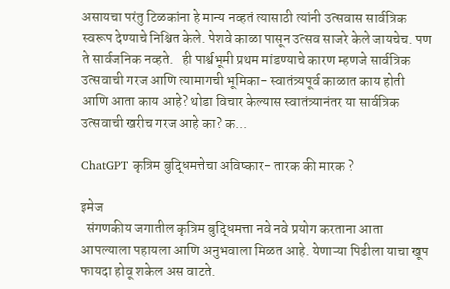असायचा परंतु टिळकांना हे मान्य नव्हतं त्यासाठी त्यांनी उत्सवास सार्वत्रिक स्वरूप देण्याचे निश्चित केले. पेशवे काळा पासून उत्सव साजरे केले जायचेच. पण ते सार्वजनिक नव्हते.   ही पार्श्वभूमी प्रथम मांडण्याचे कारण म्हणजे सार्वत्रिक उत्सवाची गरज आणि त्यामागची भूमिका- स्वातंत्र्यपूर्व काळात काय होती आणि आता काय आहे? थोडा विचार केल्यास स्वातंत्र्यानंतर या सार्वत्रिक उत्सवाची खरीच गरज आहे का? क...

ChatGPT कृत्रिम बुद्धिमत्तेचा अविष्कार- तारक की मारक ?

इमेज
  संगणकीय जगातील कृत्रिम बुद्धिमत्ता नवे नवे प्रयोग करताना आता आपल्याला पहायला आणि अनुभवाला मिळत आहे. येणाऱ्या पिढीला याचा खूप फायदा होवू शकेल अस वाटते.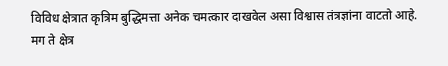विविध क्षेत्रात कृत्रिम बुद्धिमत्ता अनेक चमत्कार दाखवेल असा विश्वास तंत्रज्ञांना वाटतो आहे. मग ते क्षेत्र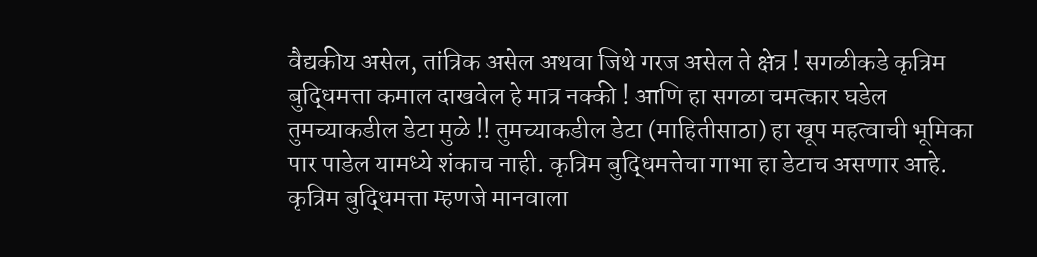वैद्यकीय असेल, तांत्रिक असेल अथवा जिथे गरज असेल ते क्षेत्र ! सगळीकडे कृत्रिम बुद्धिमत्ता कमाल दाखवेल हे मात्र नक्की ! आणि हा सगळा चमत्कार घडेल तुमच्याकडील डेटा मुळे !! तुमच्याकडील डेटा (माहितीसाठा) हा खूप महत्वाची भूमिका पार पाडेल यामध्ये शंकाच नाही. कृत्रिम बुद्धिमत्तेचा गाभा हा डेटाच असणार आहे. कृत्रिम बुद्धिमत्ता म्हणजे मानवाला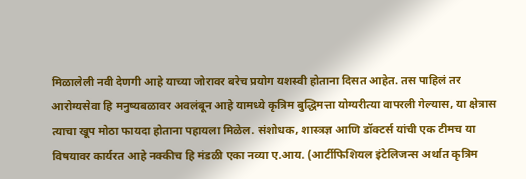मिळालेली नवी देणगी आहे याच्या जोरावर बरेच प्रयोग यशस्वी होताना दिसत आहेत. तस पाहिलं तर आरोग्यसेवा हि मनुष्यबळावर अवलंबून आहे यामध्ये कृत्रिम बुद्धिमत्ता योग्यरीत्या वापरली गेल्यास, या क्षेत्रास त्याचा खूप मोठा फायदा होताना पहायला मिळेल. संशोधक, शास्त्रज्ञ आणि डॉक्टर्स यांची एक टीमच या विषयावर कार्यरत आहे नक्कीच हि मंडळी एका नव्या ए.आय. (आर्टीफिशियल इंटेलिजन्स अर्थात कृत्रिम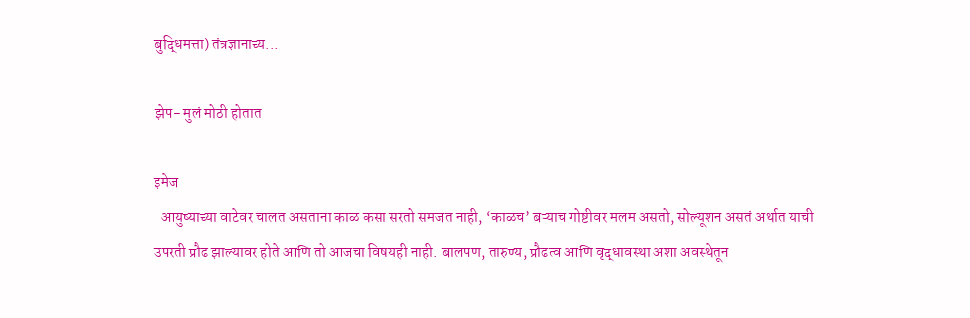बुद्धिमत्ता) तंत्रज्ञानाच्य...

झेप- मुलं मोठी होतात

इमेज
  आयुष्याच्या वाटेवर चालत असताना काळ कसा सरतो समजत नाही, ‘काळच’ बऱ्याच गोष्टीवर मलम असतो, सोल्यूशन असतं अर्थात याची उपरती प्रौढ झाल्यावर होते आणि तो आजचा विषयही नाही. बालपण, तारुण्य, प्रौढत्व आणि वृद्धावस्था अशा अवस्थेतून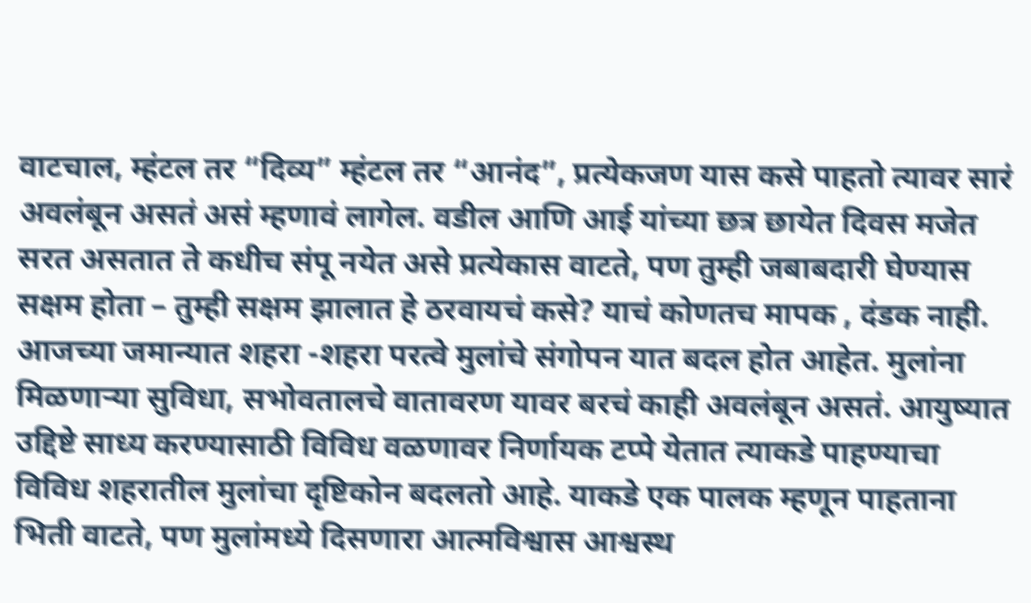वाटचाल, म्हंटल तर “दिव्य” म्हंटल तर “आनंद”, प्रत्येकजण यास कसे पाहतो त्यावर सारं अवलंबून असतं असं म्हणावं लागेल. वडील आणि आई यांच्या छत्र छायेत दिवस मजेत सरत असतात ते कधीच संपू नयेत असे प्रत्येकास वाटते, पण तुम्ही जबाबदारी घेण्यास सक्षम होता – तुम्ही सक्षम झालात हे ठरवायचं कसे? याचं कोणतच मापक , दंडक नाही. आजच्या जमान्यात शहरा -शहरा परत्वे मुलांचे संगोपन यात बदल होत आहेत. मुलांना मिळणाऱ्या सुविधा, सभोवतालचे वातावरण यावर बरचं काही अवलंबून असतं. आयुष्यात उद्दिष्टे साध्य करण्यासाठी विविध वळणावर निर्णायक टप्पे येतात त्याकडे पाहण्याचा विविध शहरातील मुलांचा दृष्टिकोन बदलतो आहे. याकडे एक पालक म्हणून पाहताना भिती वाटते, पण मुलांमध्ये दिसणारा आत्मविश्वास आश्वस्थ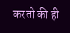करतो की ही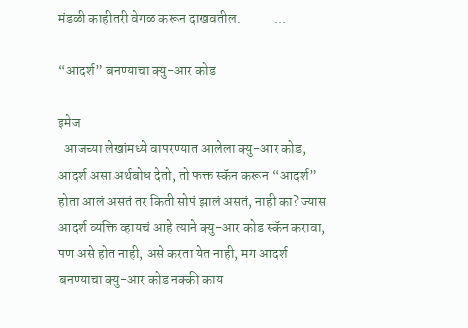मंडळी काहीतरी वेगळ करून दाखवतील.            ...

“आदर्श” बनण्याचा क्यु-आर कोड

इमेज
  आजच्या लेखांमध्ये वापरण्यात आलेला क्यु-आर कोड, आदर्श असा अर्थबोध देतो, तो फक्त स्कॅन करून “आदर्श” होता आलं असतं तर किती सोपं झालं असतं, नाही का? ज्यास आदर्श व्यक्ति व्हायचं आहे त्याने क्यु-आर कोड स्कॅन करावा, पण असे होत नाही, असे करता येत नाही, मग आदर्श बनण्याचा क्यु-आर कोड नक्की काय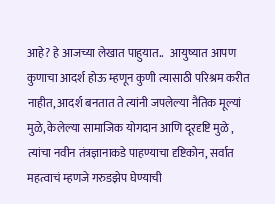आहे? हे आजच्या लेखात पाहुयात..   आयुष्यात आपण कुणाचा आदर्श होऊ म्हणून कुणी त्यासाठी परिश्रम करीत नाहीत, आदर्श बनतात ते त्यांनी जपलेल्या नैतिक मूल्यां मुळे, केलेल्या सामाजिक योगदान आणि दूरदृष्टि मुळे , त्यांचा नवीन तंत्रज्ञानाकडे पाहण्याचा दृष्टिकोन, सर्वात महत्वाचं म्हणजे गरुडझेप घेण्याची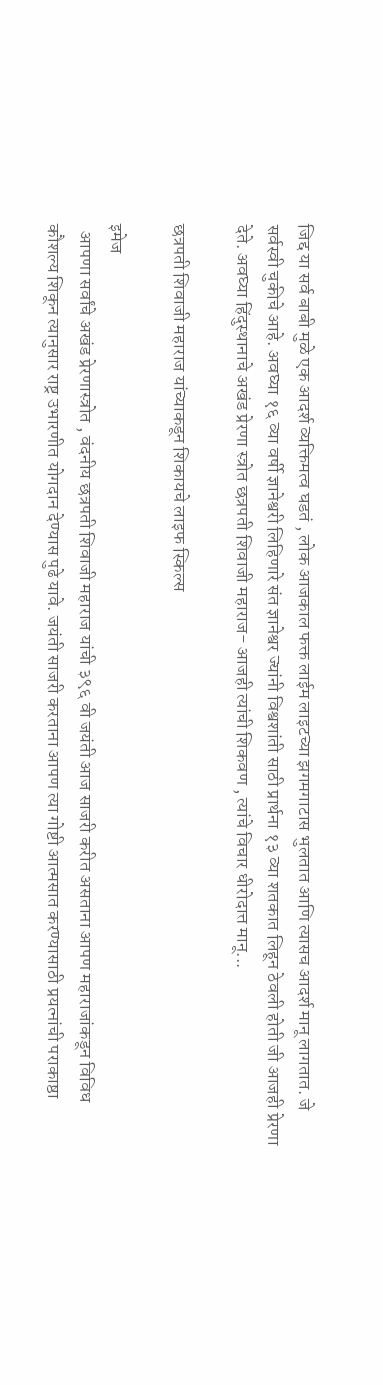जिद्द या सर्व बाबी मुळे एक आदर्श व्यक्तिमत्व घडतं , लोक आजकाल फक्त लाईम लाइटच्या झगमगाटास भुलतात आणि त्यासच आदर्श मानू लागतात. जे सर्वस्वी चुकीचे आहे. अवघ्या १६ व्या वर्षी ज्ञानेश्वरी लिहिणारे संत ज्ञानेश्वर ज्यांनी विश्वशांती साठी प्रार्थना १३ व्या शतकात लिहून ठेवली होती जी आजही प्रेरणा देते. अवघ्या हिंदुस्थानाचे अखंड प्रेरणा स्त्रोत छत्रपती शिवाजी महाराज- आजही त्यांची शिकवण , त्यांचे विचार धीरोदात्त मानू...

छत्रपती शिवाजी महाराज यांच्याकडून शिकायचे लाइफ स्किल्स

इमेज
  आपणा सर्वांचे अखंड प्रेरणास्त्रोत , वंदनीय छत्रपती शिवाजी महाराज यांची ३९६ वी जयंती आज साजरी करीत असताना आपण महाराजांकडून विविध कौशल्य शिकून त्यानुसार राष्ट्र उभारणीत योगदान देण्यास पुढे यावे. जयंती साजरी करताना आपण त्या गोष्टी आत्मसात करण्यासाठी प्रयत्नांची पराकाष्ठा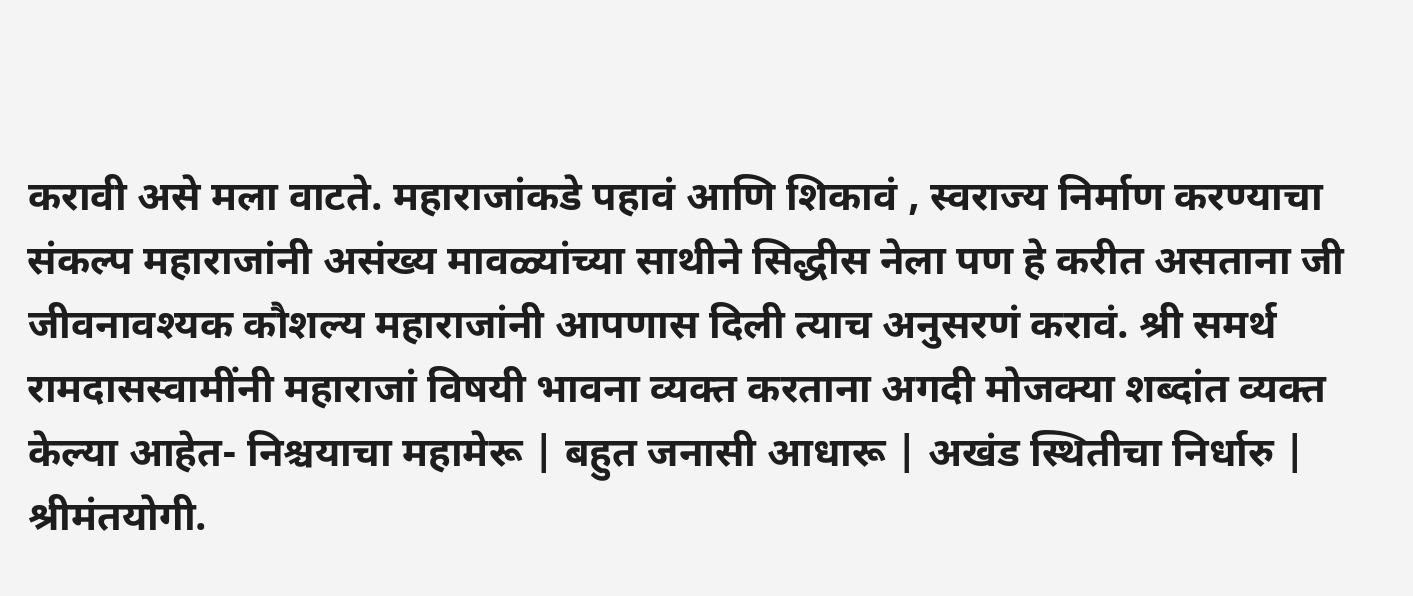करावी असे मला वाटते. महाराजांकडे पहावं आणि शिकावं , स्वराज्य निर्माण करण्याचा संकल्प महाराजांनी असंख्य मावळ्यांच्या साथीने सिद्धीस नेला पण हे करीत असताना जी जीवनावश्यक कौशल्य महाराजांनी आपणास दिली त्याच अनुसरणं करावं. श्री समर्थ रामदासस्वामींनी महाराजां विषयी भावना व्यक्त करताना अगदी मोजक्या शब्दांत व्यक्त केल्या आहेत- निश्चयाचा महामेरू | बहुत जनासी आधारू | अखंड स्थितीचा निर्धारु | श्रीमंतयोगी.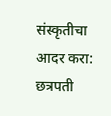संस्कृतीचा आदर करा: छत्रपती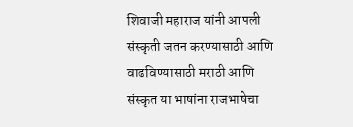शिवाजी महाराज यांनी आपली संस्कृती जतन करण्यासाठी आणि वाढविण्यासाठी मराठी आणि संस्कृत या भाषांना राजभाषेचा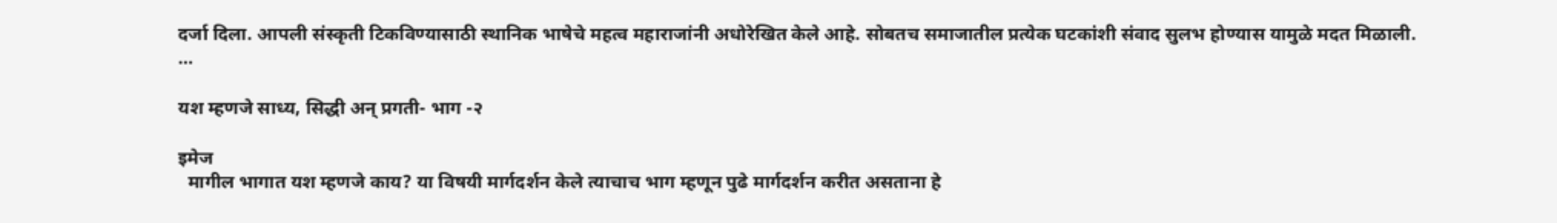दर्जा दिला. आपली संस्कृती टिकविण्यासाठी स्थानिक भाषेचे महत्व महाराजांनी अधोरेखित केले आहे. सोबतच समाजातील प्रत्येक घटकांशी संवाद सुलभ होण्यास यामुळे मदत मिळाली.       ...

यश म्हणजे साध्य, सिद्धी अन् प्रगती- भाग -२

इमेज
  मागील भागात यश म्हणजे काय? या विषयी मार्गदर्शन केले त्याचाच भाग म्हणून पुढे मार्गदर्शन करीत असताना हे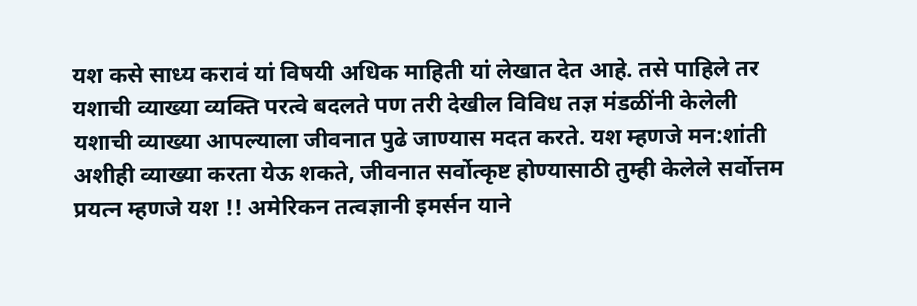यश कसे साध्य करावं यां विषयी अधिक माहिती यां लेखात देत आहे. तसे पाहिले तर यशाची व्याख्या व्यक्ति परत्वे बदलते पण तरी देखील विविध तज्ञ मंडळींनी केलेली यशाची व्याख्या आपल्याला जीवनात पुढे जाण्यास मदत करते. यश म्हणजे मन:शांती अशीही व्याख्या करता येऊ शकते, जीवनात सर्वोत्कृष्ट होण्यासाठी तुम्ही केलेले सर्वोत्तम प्रयत्न म्हणजे यश !! अमेरिकन तत्वज्ञानी इमर्सन याने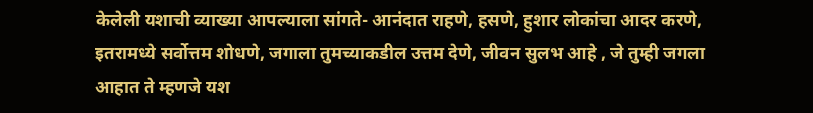केलेली यशाची व्याख्या आपल्याला सांगते- आनंदात राहणे, हसणे, हुशार लोकांचा आदर करणे, इतरामध्ये सर्वोत्तम शोधणे, जगाला तुमच्याकडील उत्तम देणे, जीवन सुलभ आहे , जे तुम्ही जगला आहात ते म्हणजे यश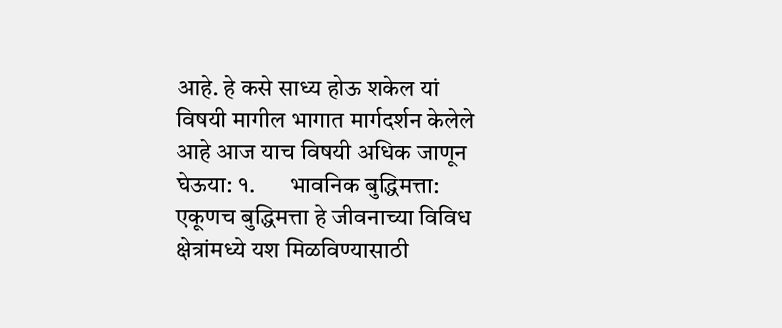आहे. हे कसे साध्य होऊ शकेल यां विषयी मागील भागात मार्गदर्शन केलेले आहे आज याच विषयी अधिक जाणून घेऊया: १.       भावनिक बुद्धिमत्ता: एकूणच बुद्धिमत्ता हे जीवनाच्या विविध क्षेत्रांमध्ये यश मिळविण्यासाठी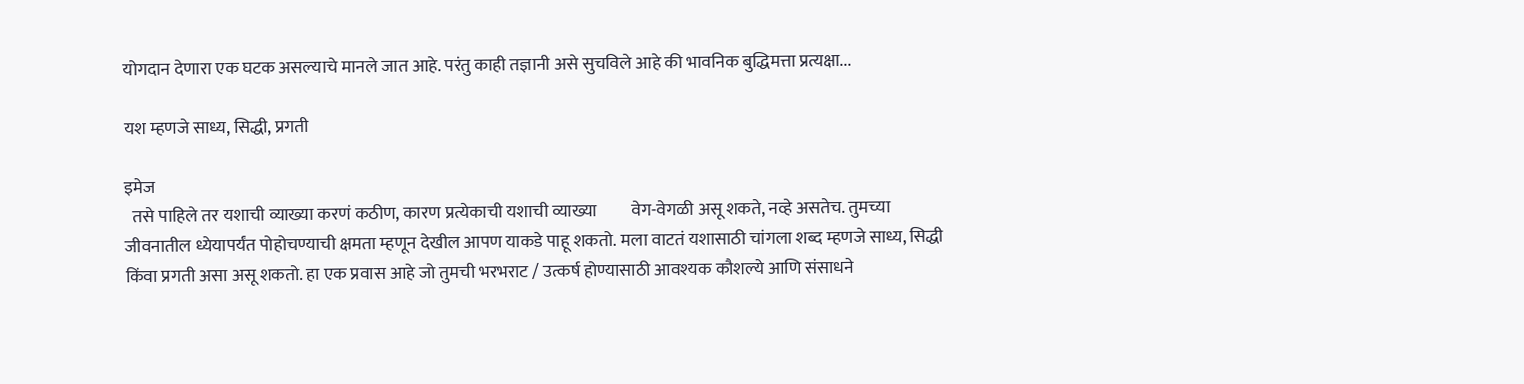योगदान देणारा एक घटक असल्याचे मानले जात आहे. परंतु काही तज्ञानी असे सुचविले आहे की भावनिक बुद्धिमत्ता प्रत्यक्षा...

यश म्हणजे साध्य, सिद्धी, प्रगती

इमेज
  तसे पाहिले तर यशाची व्याख्या करणं कठीण, कारण प्रत्येकाची यशाची व्याख्या          वेग-वेगळी असू शकते, नव्हे असतेच. तुमच्या जीवनातील ध्येयापर्यंत पोहोचण्याची क्षमता म्हणून देखील आपण याकडे पाहू शकतो. मला वाटतं यशासाठी चांगला शब्द म्हणजे साध्य, सिद्धी किंवा प्रगती असा असू शकतो. हा एक प्रवास आहे जो तुमची भरभराट / उत्कर्ष होण्यासाठी आवश्यक कौशल्ये आणि संसाधने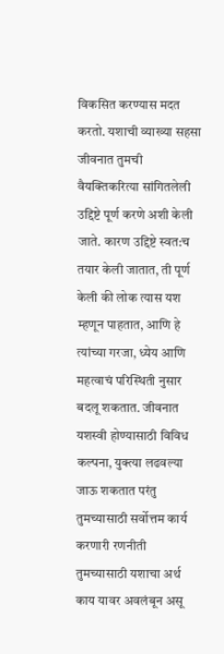विकसित करण्यास मदत करतो. यशाची व्याख्या सहसा जीवनात तुमची वैयक्तिकरित्या सांगितलेली उद्दिष्टे पूर्ण करणे अशी केली जाते. कारण उद्दिष्टे स्वत:च तयार केली जातात, ती पूर्ण केली की लोक त्यास यश म्हणून पाहतात, आणि हे त्यांच्या गरजा, ध्येय आणि महत्वाचं परिस्थिती नुसार बदलू शकतात. जीवनात यशस्वी होण्यासाठी विविध कल्पना, युक्त्या लढवल्या जाऊ शकतात परंतु तुमच्यासाठी सर्वोत्तम कार्य करणारी रणनीती तुमच्यासाठी यशाचा अर्थ काय यावर अवलंबून असू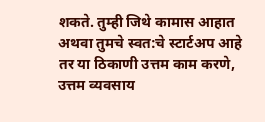शकते. तुम्ही जिथे कामास आहात अथवा तुमचे स्वत:चे स्टार्टअप आहे तर या ठिकाणी उत्तम काम करणे, उत्तम व्यवसाय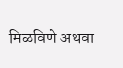मिळविणे अथवा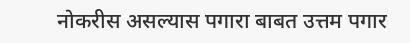नोकरीस असल्यास पगारा बाबत उत्तम पगार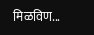मिळविण...